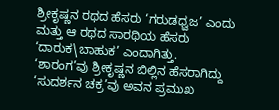ಶ್ರೀಕೃಷ್ಣನ ರಥದ ಹೆಸರು ‘ಗರುಡಧ್ವಜ’ ಎಂದು ಮತ್ತು ಆ ರಥದ ಸಾರಥಿಯ ಹೆಸರು ‘ದಾರುಕ\ಬಾಹುಕ’ ಎಂದಾಗಿತ್ತು.
‘ಶಾರಂಗ’ವು ಶ್ರೀಕೃಷ್ಣನ ಬಿಲ್ಲಿನ ಹೆಸರಾಗಿದ್ದು ‘ಸುದರ್ಶನ ಚಕ್ರ’ವು ಅವನ ಪ್ರಮುಖ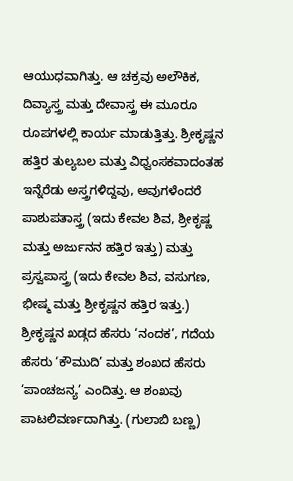ಆಯುಧವಾಗಿತ್ತು. ಆ ಚಕ್ರವು ಅಲೌಕಿಕ, ದಿವ್ಯಾಸ್ತ್ರ ಮತ್ತು ದೇವಾಸ್ತ್ರ ಈ ಮೂರೂ ರೂಪಗಳಲ್ಲಿ ಕಾರ್ಯ ಮಾಡುತ್ತಿತ್ತು. ಶ್ರೀಕೃಷ್ಣನ ಹತ್ತಿರ ತುಲ್ಯಬಲ ಮತ್ತು ವಿಧ್ವಂಸಕವಾದಂತಹ ಇನ್ನೆರೆಡು ಅಸ್ತ್ರಗಳಿದ್ದವು, ಅವುಗಳೆಂದರೆ ಪಾಶುಪತಾಸ್ತ್ರ (ಇದು ಕೇವಲ ಶಿವ, ಶ್ರೀಕೃಷ್ಣ ಮತ್ತು ಅರ್ಜುನನ ಹತ್ತಿರ ಇತ್ತು) ಮತ್ತು ಪ್ರಸ್ವಪಾಸ್ತ್ರ (ಇದು ಕೇವಲ ಶಿವ, ವಸುಗಣ, ಭೀಷ್ಮ ಮತ್ತು ಶ್ರೀಕೃಷ್ಣನ ಹತ್ತಿರ ಇತ್ತು.)
ಶ್ರೀಕೃಷ್ಣನ ಖಡ್ಗದ ಹೆಸರು ‘ನಂದಕ’, ಗದೆಯ ಹೆಸರು ‘ಕೌಮುದಿ’ ಮತ್ತು ಶಂಖದ ಹೆಸರು ‘ಪಾಂಚಜನ್ಯ’ ಎಂದಿತ್ತು. ಆ ಶಂಖವು ಪಾಟಲಿವರ್ಣದಾಗಿತ್ತು. (ಗುಲಾಬಿ ಬಣ್ಣ)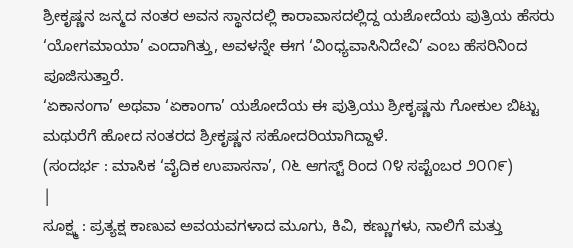ಶ್ರೀಕೃಷ್ಣನ ಜನ್ಮದ ನಂತರ ಅವನ ಸ್ಥಾನದಲ್ಲಿ ಕಾರಾವಾಸದಲ್ಲಿದ್ದ ಯಶೋದೆಯ ಪುತ್ರಿಯ ಹೆಸರು ‘ಯೋಗಮಾಯಾ’ ಎಂದಾಗಿತ್ತು, ಅವಳನ್ನೇ ಈಗ ‘ವಿಂಧ್ಯವಾಸಿನಿದೇವಿ’ ಎಂಬ ಹೆಸರಿನಿಂದ ಪೂಜಿಸುತ್ತಾರೆ.
‘ಏಕಾನಂಗಾ’ ಅಥವಾ ‘ಏಕಾಂಗಾ’ ಯಶೋದೆಯ ಈ ಪುತ್ರಿಯು ಶ್ರೀಕೃಷ್ಣನು ಗೋಕುಲ ಬಿಟ್ಟು ಮಥುರೆಗೆ ಹೋದ ನಂತರದ ಶ್ರೀಕೃಷ್ಣನ ಸಹೋದರಿಯಾಗಿದ್ದಾಳೆ.
(ಸಂದರ್ಭ : ಮಾಸಿಕ ‘ವೈದಿಕ ಉಪಾಸನಾ’, ೧೬ ಆಗಸ್ಟ್ ರಿಂದ ೧೪ ಸಪ್ಟೆಂಬರ ೨೦೧೯)
|
ಸೂಕ್ಷ್ಮ : ಪ್ರತ್ಯಕ್ಷ ಕಾಣುವ ಅವಯವಗಳಾದ ಮೂಗು, ಕಿವಿ, ಕಣ್ಣುಗಳು, ನಾಲಿಗೆ ಮತ್ತು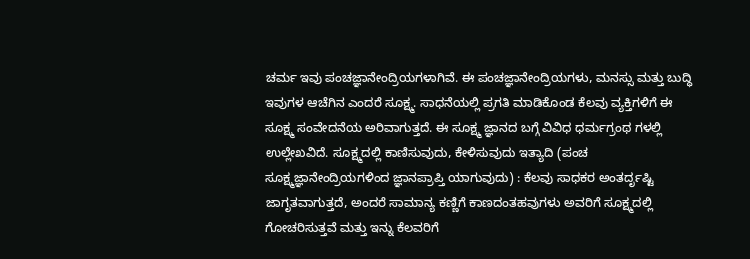ಚರ್ಮ ಇವು ಪಂಚಜ್ಞಾನೇಂದ್ರಿಯಗಳಾಗಿವೆ. ಈ ಪಂಚಜ್ಞಾನೇಂದ್ರಿಯಗಳು, ಮನಸ್ಸು ಮತ್ತು ಬುದ್ಧಿ ಇವುಗಳ ಆಚೆಗಿನ ಎಂದರೆ ಸೂಕ್ಷ್ಮ. ಸಾಧನೆಯಲ್ಲಿ ಪ್ರಗತಿ ಮಾಡಿಕೊಂಡ ಕೆಲವು ವ್ಯಕ್ತಿಗಳಿಗೆ ಈ ಸೂಕ್ಷ್ಮ ಸಂವೇದನೆಯ ಅರಿವಾಗುತ್ತದೆ. ಈ ಸೂಕ್ಷ್ಮ ಜ್ಞಾನದ ಬಗ್ಗೆ ವಿವಿಧ ಧರ್ಮಗ್ರಂಥ ಗಳಲ್ಲಿ ಉಲ್ಲೇಖವಿದೆ. ಸೂಕ್ಷ್ಮದಲ್ಲಿ ಕಾಣಿಸುವುದು, ಕೇಳಿಸುವುದು ಇತ್ಯಾದಿ (ಪಂಚ ಸೂಕ್ಷ್ಮಜ್ಞಾನೇಂದ್ರಿಯಗಳಿಂದ ಜ್ಞಾನಪ್ರಾಪ್ತಿ ಯಾಗುವುದು) : ಕೆಲವು ಸಾಧಕರ ಅಂತರ್ದೃಷ್ಟಿ ಜಾಗೃತವಾಗುತ್ತದೆ, ಅಂದರೆ ಸಾಮಾನ್ಯ ಕಣ್ಣಿಗೆ ಕಾಣದಂತಹವುಗಳು ಅವರಿಗೆ ಸೂಕ್ಷ್ಮದಲ್ಲಿ ಗೋಚರಿಸುತ್ತವೆ ಮತ್ತು ಇನ್ನು ಕೆಲವರಿಗೆ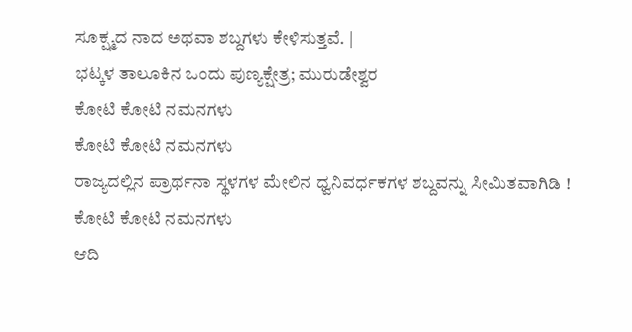ಸೂಕ್ಷ್ಮದ ನಾದ ಅಥವಾ ಶಬ್ದಗಳು ಕೇಳಿಸುತ್ತವೆ. |
ಭಟ್ಕಳ ತಾಲೂಕಿನ ಒಂದು ಪುಣ್ಯಕ್ಷೇತ್ರ; ಮುರುಡೇಶ್ವರ
ಕೋಟಿ ಕೋಟಿ ನಮನಗಳು
ಕೋಟಿ ಕೋಟಿ ನಮನಗಳು
ರಾಜ್ಯದಲ್ಲಿನ ಪ್ರಾರ್ಥನಾ ಸ್ಥಳಗಳ ಮೇಲಿನ ಧ್ವನಿವರ್ಧಕಗಳ ಶಬ್ದವನ್ನು ಸೀಮಿತವಾಗಿಡಿ !
ಕೋಟಿ ಕೋಟಿ ನಮನಗಳು
ಆದಿ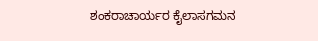ಶಂಕರಾಚಾರ್ಯರ ಕೈಲಾಸಗಮನ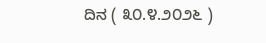ದಿನ ( ೩೦.೪.೨೦೨೬ )